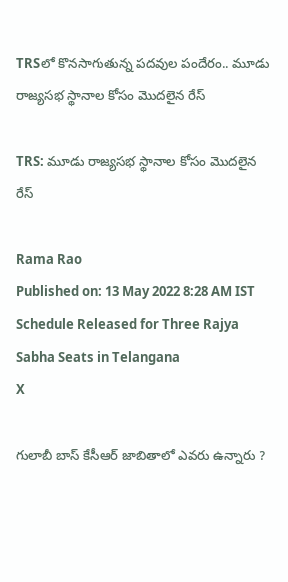TRSలో కొనసాగుతున్న పదవుల పందేరం.. మూడు రాజ్యసభ స్థానాల కోసం మొదలైన రేస్

TRS: మూడు రాజ్యసభ స్థానాల కోసం మొదలైన రేస్

Rama Rao
Published on: 13 May 2022 8:28 AM IST
Schedule Released for Three Rajya Sabha Seats in Telangana
X

గులాబీ బాస్ కేసీఆర్ జాబితాలో ఎవరు ఉన్నారు ?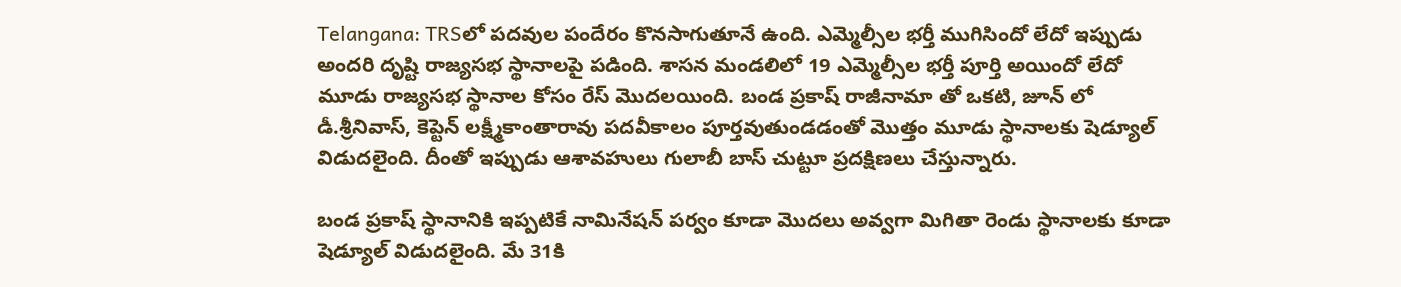Telangana: TRSలో పదవుల పందేరం కొనసాగుతూనే ఉంది. ఎమ్మెల్సీల భర్తీ ముగిసిందో లేదో ఇప్పుడు అందరి దృష్టి రాజ్యసభ స్థానాలపై పడింది. శాసన మండలిలో 19 ఎమ్మెల్సీల భర్తీ పూర్తి అయిందో లేదో మూడు రాజ్యసభ స్థానాల కోసం రేస్ మొదలయింది. బండ ప్రకాష్ రాజీనామా తో ఒకటి, జూన్ లో డీ.శ్రీనివాస్, కెప్టెన్ లక్ష్మీకాంతారావు పదవీకాలం పూర్తవుతుండడంతో మొత్తం మూడు స్థానాలకు షెడ్యూల్ విడుదలైంది. దీంతో ఇప్పుడు ఆశావహులు గులాబీ బాస్ చుట్టూ ప్రదక్షిణలు చేస్తున్నారు.

బండ ప్రకాష్ స్థానానికి ఇప్పటికే నామినేషన్ పర్వం కూడా మొదలు అవ్వగా మిగితా రెండు స్థానాలకు కూడా షెడ్యూల్ విడుదలైంది. మే 31కి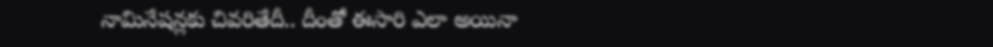నామినేషన్లకు చివరితేదీ.. దీంతో ఈసారి ఎలా అయినా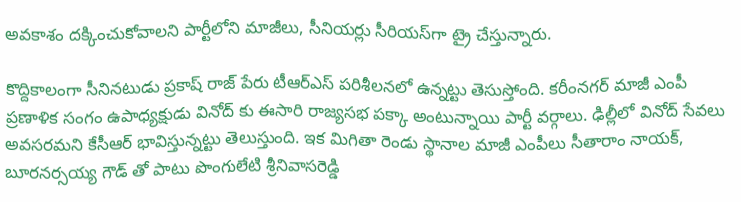అవకాశం దక్కించుకోవాలని పార్టీలోని మాజీలు, సీనియర్లు సీరియస్‌గా ట్రై చేస్తున్నారు.

కొద్దికాలంగా సీనినటుడు ప్రకాష్ రాజ్ పేరు టీఆర్ఎస్ పరిశీలనలో ఉన్నట్టు తెసుస్తోంది. కరీంనగర్ మాజీ ఎంపీ ప్రణాళిక సంగం ఉపాధ్యక్షుడు వినోద్ కు ఈసారి రాజ్యసభ పక్కా అంటున్నాయి పార్టీ వర్గాలు. ఢిల్లీలో వినోద్ సేవలు అవసరమని కేసీఆర్ భావిస్తున్నట్టు తెలుస్తుంది. ఇక మిగితా రెండు స్థానాల మాజీ ఎంపీలు సీతారాం నాయక్, బూరనర్సయ్య గౌడ్ తో పాటు పొంగులేటి శ్రీనివాసరెడ్డి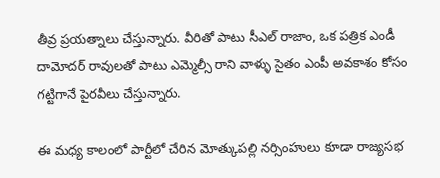తీవ్ర ప్రయత్నాలు చేస్తున్నారు. వీరితో పాటు సీఎల్ రాజాం, ఒక పత్రిక ఎండీ దామోదర్ రావులతో పాటు ఎమ్మెల్సీ రాని వాళ్ళు సైతం ఎంపీ అవకాశం కోసం గట్టిగానే పైరవీలు చేస్తున్నారు.

ఈ మధ్య కాలంలో పార్టీలో చేరిన మోత్కుపల్లి నర్సింహులు కూడా రాజ్యసభ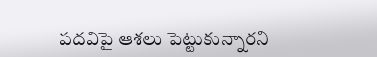పదవిపై ఆశలు పెట్టుకున్నారని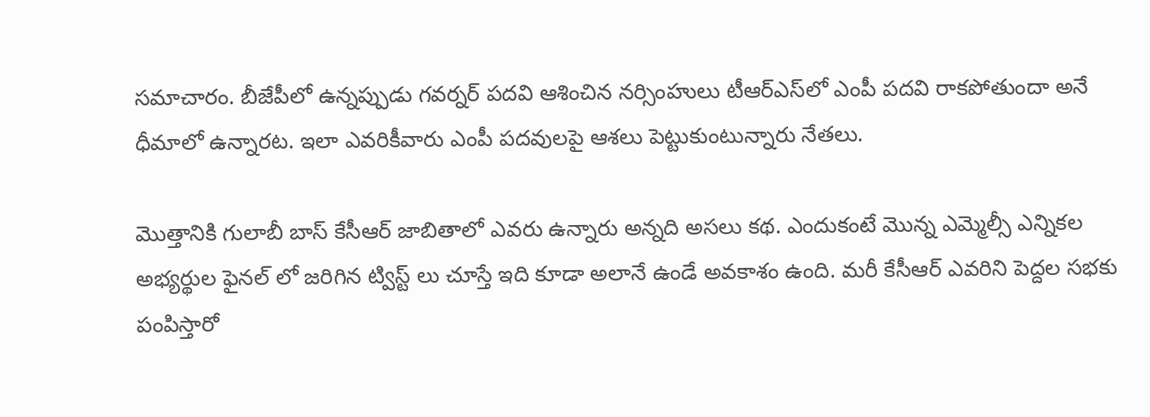సమాచారం. బీజేపీలో ఉన్నప్పుడు గవర్నర్ పదవి ఆశించిన నర్సింహులు టీఆర్ఎస్‌లో ఎంపీ పదవి రాకపోతుందా అనే ధీమాలో ఉన్నారట. ఇలా ఎవరికీవారు ఎంపీ పదవులపై ఆశలు పెట్టుకుంటున్నారు నేతలు.

మొత్తానికి గులాబీ బాస్ కేసీఆర్ జాబితాలో ఎవరు ఉన్నారు అన్నది అసలు కథ. ఎందుకంటే మొన్న ఎమ్మెల్సీ ఎన్నికల అభ్యర్థుల ఫైనల్ లో జరిగిన ట్విస్ట్ లు చూస్తే ఇది కూడా అలానే ఉండే అవకాశం ఉంది. మరీ కేసీఆర్ ఎవరిని పెద్దల సభకు పంపిస్తారో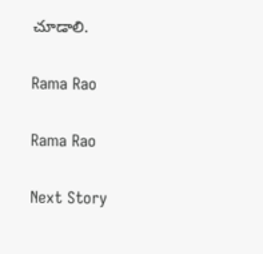చూడాలి.

Rama Rao

Rama Rao

Next Story